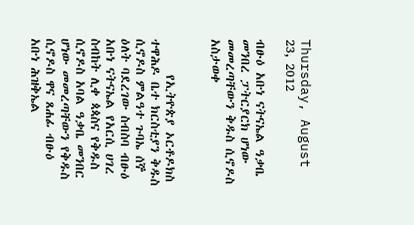Thursday, August 23, 2012

ብፁዕ አቡነ ናትናኤል ዓቃቤ መንበረ ፓትርያርክ ሆነው መመረጣቸውን ቅዱስ ሲኖዶስ አስታወቀ


      የኢትዮጵያ ኦርቶዶክስ ተዋሕዶ ቤተ ክርስቲያን ቅዱስ ሲኖዶስ ምልዓተ ጉባኤ ሰኞ ዕለት ባደረገው ስብስባ ብፁዕ አቡነ ናትናኤል የአርሲ ሀገረ ስብከት ሊቀ ጳጳስና የቅዱስ ሲኖዶስ አባል ዓቃቤ መንበር ሆነው መመረጣቸውን የቅዱስ ሲኖዶስ ዋና ጸሐፊ ብፁዕ አቡነ ሕዝቅኤል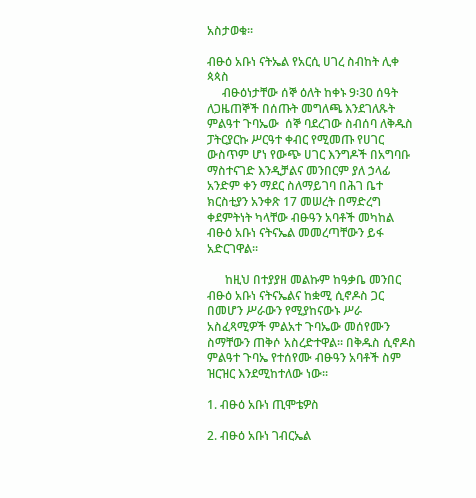አስታወቁ፡፡

ብፁዕ አቡነ ናትኤል የአርሲ ሀገረ ስብከት ሊቀ ጳጳስ
     ብፁዕነታቸው ሰኞ ዕለት ከቀኑ 9፡30 ሰዓት ለጋዜጠኞች በሰጡት መግለጫ እንደገለጹት ምልዓተ ጉባኤው  ሰኞ ባደረገው ስብሰባ ለቅዱስ ፓትርያርኩ ሥርዓተ ቀብር የሚመጡ የሀገር ውስጥም ሆነ የውጭ ሀገር እንግዶች በአግባቡ ማስተናገድ እንዲቻልና መንበርም ያለ ኃላፊ አንድም ቀን ማደር ስለማይገባ በሕገ ቤተ ክርስቲያን አንቀጽ 17 መሠረት በማድረግ ቀደምትነት ካላቸው ብፁዓን አባቶች መካከል ብፁዕ አቡነ ናትናኤል መመረጣቸውን ይፋ አድርገዋል፡፡

      ከዚህ በተያያዘ መልኩም ከዓቃቤ መንበር ብፁዕ አቡነ ናትናኤልና ከቋሚ ሲኖዶስ ጋር በመሆን ሥራውን የሚያከናውኑ ሥራ አስፈጻሚዎች ምልአተ ጉባኤው መሰየሙን ስማቸውን ጠቅሶ አስረድተዋል፡፡ በቅዱስ ሲኖዶስ ምልዓተ ጉባኤ የተሰየሙ ብፁዓን አባቶች ስም ዝርዝር እንደሚከተለው ነው፡፡

1. ብፁዕ አቡነ ጢሞቴዎስ

2. ብፁዕ አቡነ ገብርኤል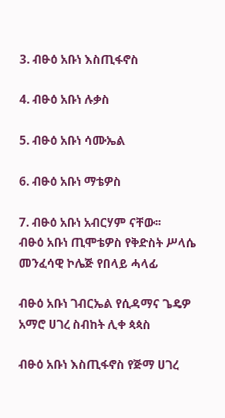3. ብፁዕ አቡነ እስጢፋኖስ

4. ብፁዕ አቡነ ሉቃስ

5. ብፁዕ አቡነ ሳሙኤል

6. ብፁዕ አቡነ ማቴዎስ

7. ብፁዕ አቡነ አብርሃም ናቸው፡፡
ብፁዕ አቡነ ጢሞቴዎስ የቅድስት ሥላሴ መንፈሳዊ ኮሌጅ የበላይ ሓላፊ

ብፁዕ አቡነ ገብርኤል የሲዳማና ጌዴዎ አማሮ ሀገረ ስብከት ሊቀ ጳጳስ

ብፁዕ አቡነ እስጢፋኖስ የጅማ ሀገረ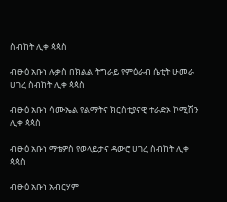ስብከት ሊቀ ጳጳስ

ብፁዕ አቡነ ሉቃስ በክልል ትግራይ የምዕራብ ሴቲት ሁመራ ሀገረ ስብከት ሊቀ ጳጳስ

ብፁዕ አቡነ ሳሙኤል የልማትና ክርስቲያናዊ ተራድኦ ኮሚሽን ሊቀ ጳጳስ

ብፁዕ አቡነ ማቴዎስ የወላይታና ዳውሮ ሀገረ ስብከት ሊቀ ጳጳስ

ብፁዕ አቡነ አብርሃም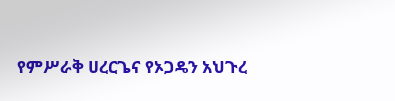የምሥራቅ ሀረርጌና የኦጋዴን አህጉረ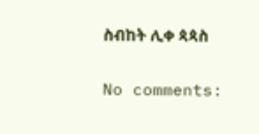ስብከት ሊቀ ጳጳስ

No comments: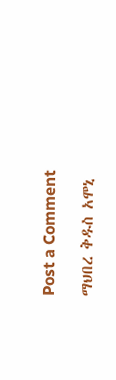Post a Comment

ማህበረ ቅዱስ አሞኒ